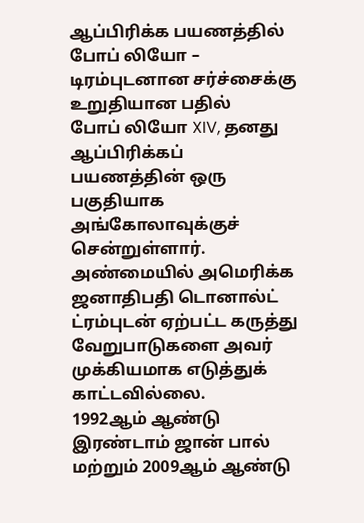ஆப்பிரிக்க பயணத்தில் போப் லியோ – டிரம்புடனான சர்ச்சைக்கு உறுதியான பதில்
போப் லியோ XIV, தனது ஆப்பிரிக்கப் பயணத்தின் ஒரு பகுதியாக அங்கோலாவுக்குச் சென்றுள்ளார்.
அண்மையில் அமெரிக்க ஜனாதிபதி டொனால்ட் ட்ரம்புடன் ஏற்பட்ட கருத்து வேறுபாடுகளை அவர் முக்கியமாக எடுத்துக் காட்டவில்லை.
1992ஆம் ஆண்டு இரண்டாம் ஜான் பால் மற்றும் 2009ஆம் ஆண்டு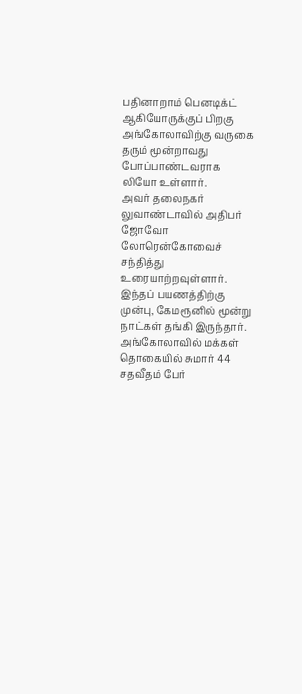பதினாறாம் பெனடிக்ட் ஆகியோருக்குப் பிறகு அங்கோலாவிற்கு வருகை தரும் மூன்றாவது போப்பாண்டவராக லியோ உள்ளார்.
அவர் தலைநகர் லுவாண்டாவில் அதிபர் ஜோவோ லோரென்கோவைச் சந்தித்து உரையாற்றவுள்ளார்.
இந்தப் பயணத்திற்கு முன்பு, கேமரூனில் மூன்று நாட்கள் தங்கி இருந்தார். அங்கோலாவில் மக்கள் தொகையில் சுமார் 44 சதவீதம் பேர்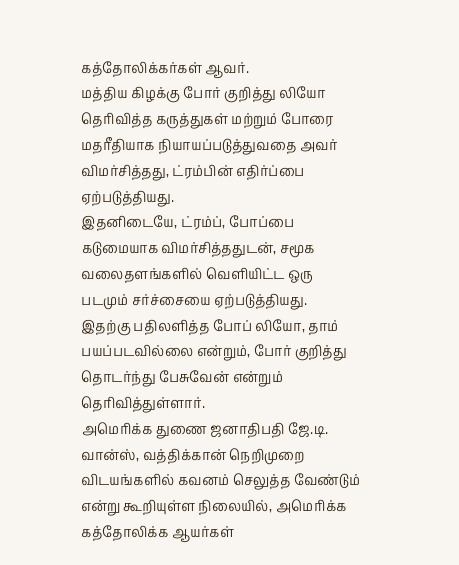கத்தோலிக்கர்கள் ஆவர்.
மத்திய கிழக்கு போர் குறித்து லியோ தெரிவித்த கருத்துகள் மற்றும் போரை மதரீதியாக நியாயப்படுத்துவதை அவர் விமர்சித்தது, ட்ரம்பின் எதிர்ப்பை ஏற்படுத்தியது.
இதனிடையே, ட்ரம்ப், போப்பை கடுமையாக விமர்சித்ததுடன், சமூக வலைதளங்களில் வெளியிட்ட ஒரு படமும் சர்ச்சையை ஏற்படுத்தியது.
இதற்கு பதிலளித்த போப் லியோ, தாம் பயப்படவில்லை என்றும், போர் குறித்து தொடர்ந்து பேசுவேன் என்றும் தெரிவித்துள்ளார்.
அமெரிக்க துணை ஜனாதிபதி ஜே.டி. வான்ஸ், வத்திக்கான் நெறிமுறை விடயங்களில் கவனம் செலுத்த வேண்டும் என்று கூறியுள்ள நிலையில், அமெரிக்க கத்தோலிக்க ஆயர்கள்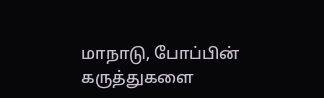மாநாடு, போப்பின் கருத்துகளை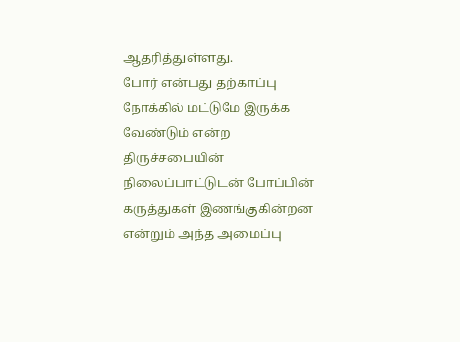ஆதரித்துள்ளது.
போர் என்பது தற்காப்பு நோக்கில் மட்டுமே இருக்க வேண்டும் என்ற திருச்சபையின் நிலைப்பாட்டுடன் போப்பின் கருத்துகள் இணங்குகின்றன என்றும் அந்த அமைப்பு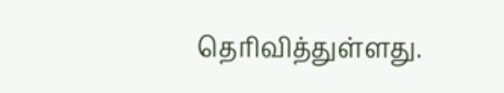தெரிவித்துள்ளது.